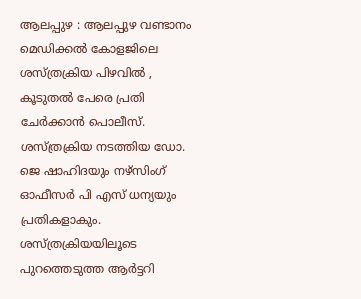ആലപ്പുഴ : ആലപ്പുഴ വണ്ടാനം മെഡിക്കൽ കോളജിലെ ശസ്ത്രക്രിയ പിഴവിൽ , കൂടുതൽ പേരെ പ്രതി ചേർക്കാൻ പൊലീസ്. ശസ്ത്രക്രിയ നടത്തിയ ഡോ. ജെ ഷാഹിദയും നഴ്സിംഗ് ഓഫീസർ പി എസ് ധന്യയും പ്രതികളാകും. ശസ്ത്രക്രിയയിലൂടെ പുറത്തെടുത്ത ആർട്ടറി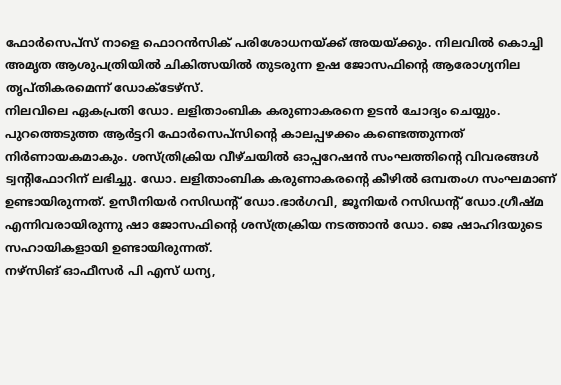ഫോർസെപ്സ് നാളെ ഫൊറൻസിക് പരിശോധനയ്ക്ക് അയയ്ക്കും. നിലവിൽ കൊച്ചി അമൃത ആശുപത്രിയിൽ ചികിത്സയിൽ തുടരുന്ന ഉഷ ജോസഫിന്റെ ആരോഗ്യനില തൃപ്തികരമെന്ന് ഡോക്ടേഴ്സ്.
നിലവിലെ ഏകപ്രതി ഡോ. ലളിതാംബിക കരുണാകരനെ ഉടൻ ചോദ്യം ചെയ്യും. പുറത്തെടുത്ത ആർട്ടറി ഫോർസെപ്സിന്റെ കാലപ്പഴക്കം കണ്ടെത്തുന്നത് നിർണായകമാകും. ശസ്ത്രിക്രിയ വീഴ്ചയിൽ ഓപ്പറേഷൻ സംഘത്തിന്റെ വിവരങ്ങൾ ട്വന്റിഫോറിന് ലഭിച്ചു. ഡോ. ലളിതാംബിക കരുണാകരന്റെ കീഴിൽ ഒമ്പതംഗ സംഘമാണ് ഉണ്ടായിരുന്നത്. ഉസീനിയർ റസിഡന്റ് ഡോ.ഭാർഗവി, ജൂനിയർ റസിഡന്റ് ഡോ.ഗ്രീഷ്മ എന്നിവരായിരുന്നു ഷാ ജോസഫിന്റെ ശസ്ത്രക്രിയ നടത്താൻ ഡോ. ജെ ഷാഹിദയുടെ സഹായികളായി ഉണ്ടായിരുന്നത്.
നഴ്സിങ് ഓഫീസർ പി എസ് ധന്യ,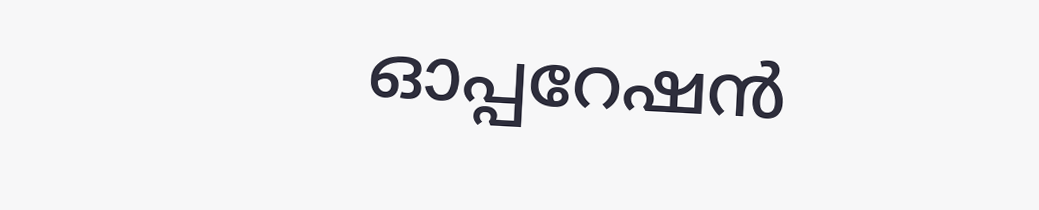ഓപ്പറേഷൻ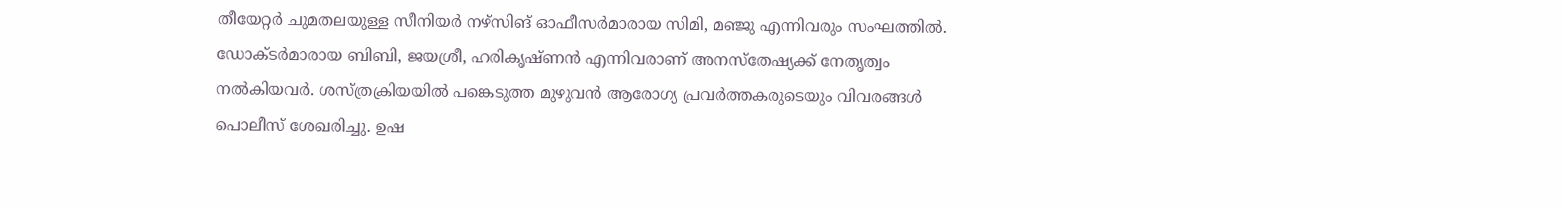തീയേറ്റർ ചുമതലയുള്ള സീനിയർ നഴ്സിങ് ഓഫീസർമാരായ സിമി, മഞ്ജു എന്നിവരും സംഘത്തിൽ. ഡോക്ടർമാരായ ബിബി, ജയശ്രീ, ഹരികൃഷ്ണൻ എന്നിവരാണ് അനസ്തേഷ്യക്ക് നേതൃത്വം നൽകിയവർ. ശസ്ത്രക്രിയയിൽ പങ്കെടുത്ത മുഴുവൻ ആരോഗ്യ പ്രവർത്തകരുടെയും വിവരങ്ങൾ പൊലീസ് ശേഖരിച്ചു. ഉഷ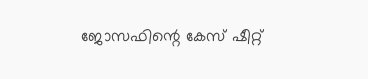ജോസഫിന്റെ കേസ് ഷീറ്റ്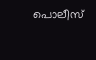പൊലീസ്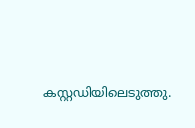കസ്റ്റഡിയിലെടുത്തു.